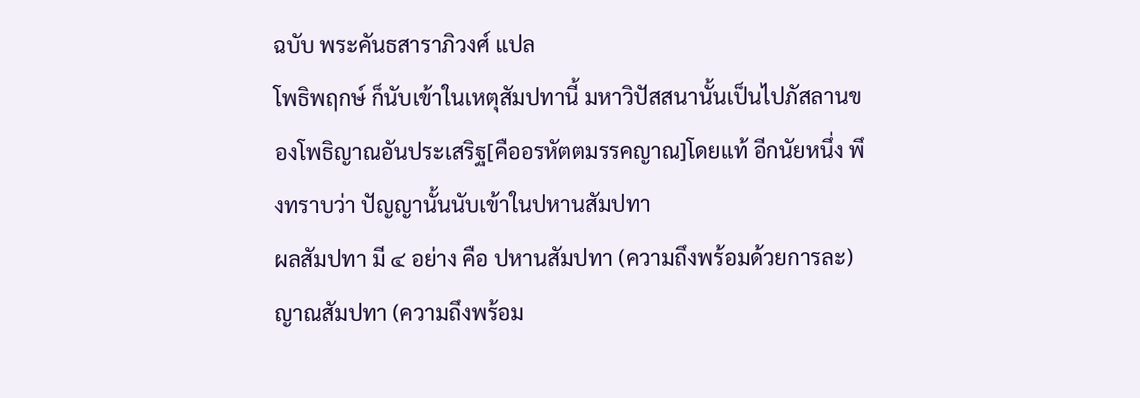ฉบับ พระคันธสาราภิวงศ์ แปล
โพธิพฤกษ์ ก็นับเข้าในเหตุสัมปทานี้ มหาวิปัสสนานั้นเป็นไปภัสลานของโพธิญาณอันประเสริฐ[คืออรหัตตมรรคญาณ]โดยแท้ อีกนัยหนึ่ง พึงทราบว่า ปัญญานั้นนับเข้าในปหานสัมปทา
ผลสัมปทา มี ๔ อย่าง คือ ปหานสัมปทา (ความถึงพร้อมด้วยการละ) ญาณสัมปทา (ความถึงพร้อม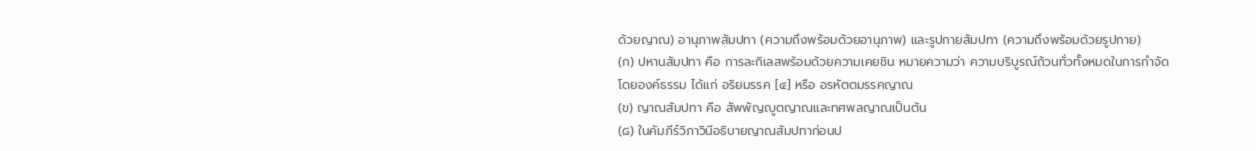ด้วยญาณ) อานุภาพสัมปทา (ความถึงพร้อมด้วยอานุภาพ) และรูปกายสัมปทา (ความถึงพร้อมด้วยรูปกาย)
(ก) ปหานสัมปทา คือ การละกิเลสพร้อมด้วยความเคยชิน หมายความว่า ความบริบูรณ์ถ้วนทั่วทั้งหมดในการกำจัด โดยองค์ธรรม ได้แก่ อริยมรรค [๔] หรือ อรหัตตมรรคญาณ
(ข) ญาณสัมปทา คือ สัพพัญญูตญาณและทศพลญาณเป็นต้น
(๘) ในคัมภีร์วิภาวินีอธิบายญาณสัมปทาก่อนป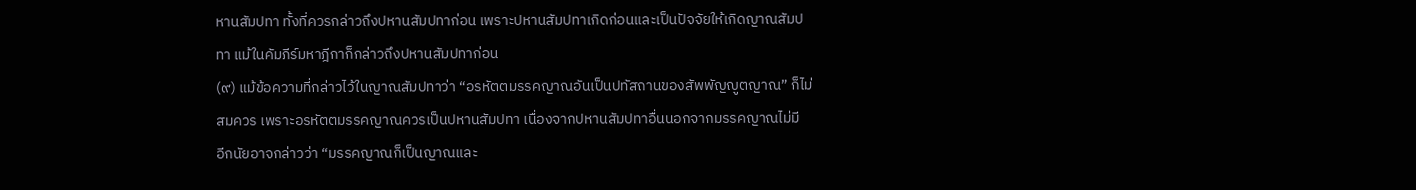หานสัมปทา ทั้งที่ควรกล่าวถึงปหานสัมปทาก่อน เพราะปหานสัมปทาเกิดก่อนและเป็นปัจจัยให้เกิดญาณสัมปทา แม้ในคัมภีร์มหาฎีกาก็กล่าวถึงปหานสัมปทาก่อน
(๙) แม้ข้อความที่กล่าวไว้ในญาณสัมปทาว่า “อรหัตตมรรคญาณอันเป็นปทัสถานของสัพพัญญูตญาณ” ก็ไม่สมควร เพราะอรหัตตมรรคญาณควรเป็นปหานสัมปทา เนื่องจากปหานสัมปทาอื่นนอกจากมรรคญาณไม่มี
อีกนัยอาจกล่าวว่า “มรรคญาณก็เป็นญาณและ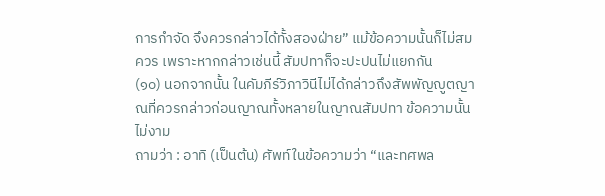การกำจัด จึงควรกล่าวได้ทั้งสองฝ่าย” แม้ข้อความนั้นก็ไม่สมควร เพราะหากกล่าวเช่นนี้ สัมปทาก็จะปะปนไม่แยกกัน
(๑๐) นอกจากนั้น ในคัมภีร์วิภาวินีไม่ได้กล่าวถึงสัพพัญญูตญาณที่ควรกล่าวก่อนญาณทั้งหลายในญาณสัมปทา ข้อความนั้นไม่งาม
ถามว่า : อาทิ (เป็นต้น) ศัพท์ในข้อความว่า “และทศพล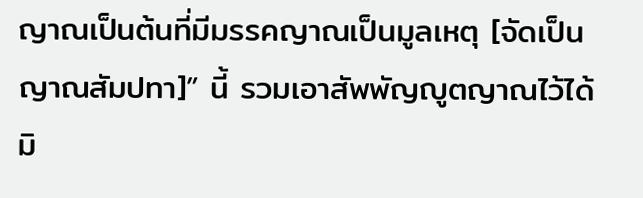ญาณเป็นต้นที่มีมรรคญาณเป็นมูลเหตุ [จัดเป็นญาณสัมปทา]” นี้ รวมเอาสัพพัญญูตญาณไว้ได้ มิ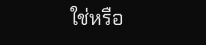ใช่หรือ